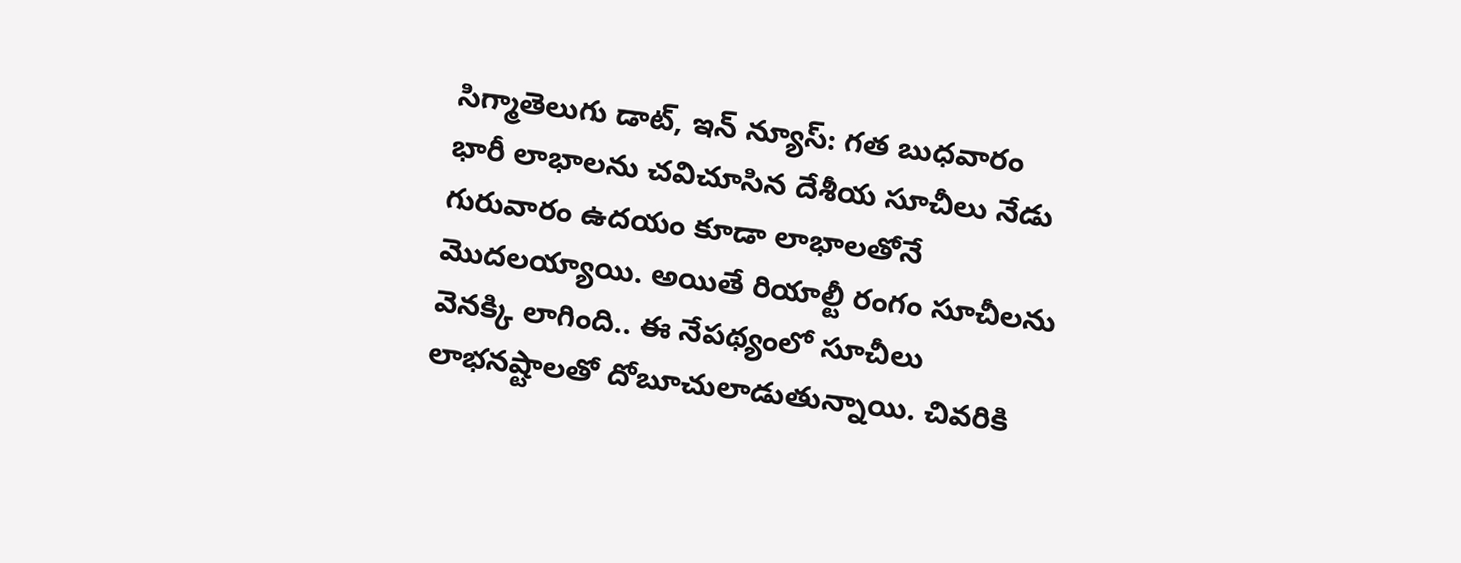సిగ్మాతెలుగు డాట్, ఇన్ న్యూస్: గత బుధవారం భారీ లాభాలను చవిచూసిన దేశీయ సూచీలు నేడు గురువారం ఉదయం కూడా లాభాలతోనే మొదలయ్యాయి. అయితే రియాల్టీ రంగం సూచీలను వెనక్కి లాగింది.. ఈ నేపథ్యంలో సూచీలు లాభనష్టాలతో దోబూచులాడుతున్నాయి. చివరికి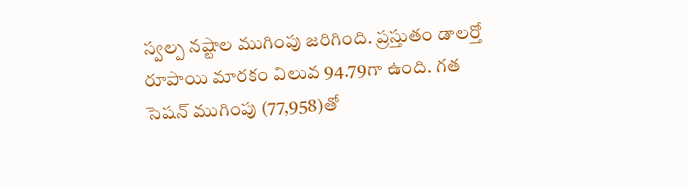స్వల్ప నష్టాల ముగింపు జరిగింది. ప్రస్తుతం డాలర్తో రూపాయి మారకం విలువ 94.79గా ఉంది. గత సెషన్ ముగింపు (77,958)తో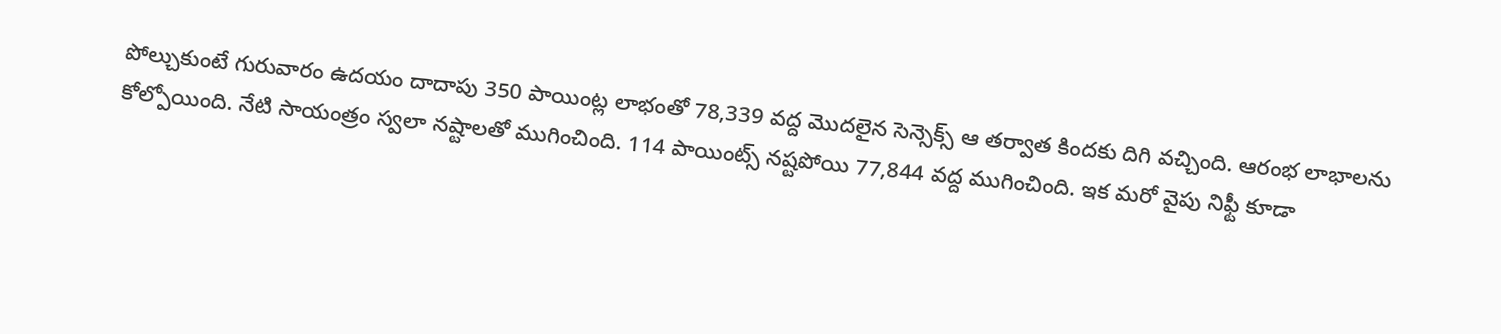పోల్చుకుంటే గురువారం ఉదయం దాదాపు 350 పాయింట్ల లాభంతో 78,339 వద్ద మొదలైన సెన్సెక్స్ ఆ తర్వాత కిందకు దిగి వచ్చింది. ఆరంభ లాభాలను కోల్పోయింది. నేటి సాయంత్రం స్వలా నష్టాలతో ముగించింది. 114 పాయింట్స్ నష్టపోయి 77,844 వద్ద ముగించింది. ఇక మరో వైపు నిఫ్టీ కూడా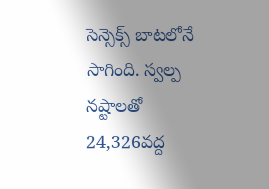సెన్సెక్స్ బాటలోనే సాగింది. స్వల్ప నష్టాలతో 24,326వద్ద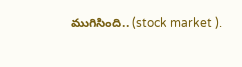ముగిసింది.. (stock market ).